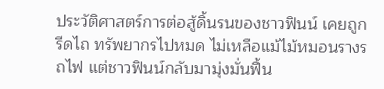ประวัติศาสตร์การต่อสู้ดิ้นรนของชาวฟินน์ เคยถูกรีดไถ ทรัพยากรไปหมด ไม่เหลือแม้ไม้หมอนรางรถไฟ แต่ชาวฟินน์กลับมามุ่งมั่นฟื้น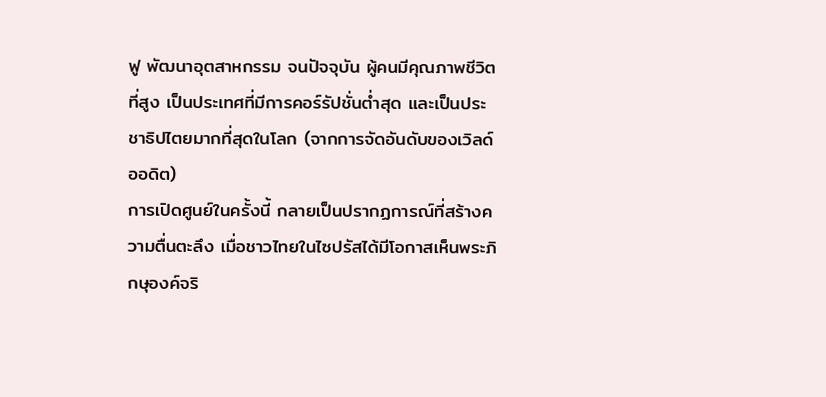ฟู พัฒนาอุตสาหกรรม จนปัจจุบัน ผู้คนมีคุณภาพชีวิตที่สูง เป็นประเทศที่มีการคอร์รัปชั่นต่ำสุด และเป็นประชาธิปไตยมากที่สุดในโลก (จากการจัดอันดับของเวิลด์ออดิต)
การเปิดศูนย์ในครั้งนี้ กลายเป็นปรากฏการณ์ที่สร้างความตื่นตะลึง เมื่อชาวไทยในไซปรัสได้มีโอกาสเห็นพระภิกษุองค์จริ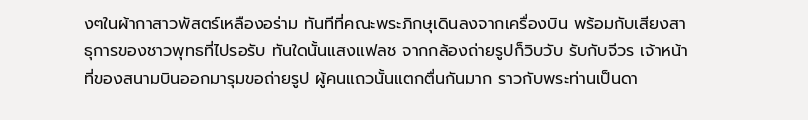งๆในผ้ากาสาวพัสตร์เหลืองอร่าม ทันทีที่คณะพระภิกษุเดินลงจากเครื่องบิน พร้อมกับเสียงสาธุการของชาวพุทธที่ไปรอรับ ทันใดนั้นแสงแฟลช จากกล้องถ่ายรูปก็วิบวับ รับกับจีวร เจ้าหน้าที่ของสนามบินออกมารุมขอถ่ายรูป ผู้คนแถวนั้นแตกตื่นกันมาก ราวกับพระท่านเป็นดา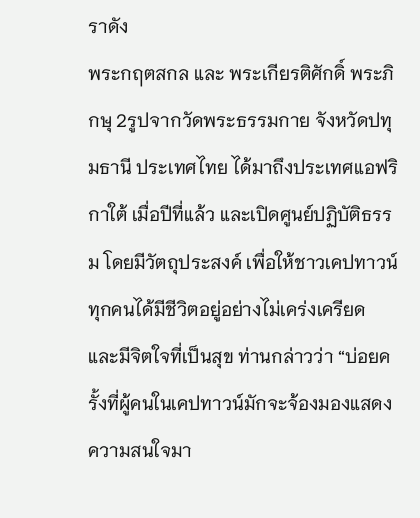ราดัง
พระกฤตสกล และ พระเกียรติศักดิ์ พระภิกษุ 2รูปจากวัดพระธรรมกาย จังหวัดปทุมธานี ประเทศไทย ได้มาถึงประเทศแอฟริกาใต้ เมื่อปีที่แล้ว และเปิดศูนย์ปฏิบัติธรรม โดยมีวัตถุประสงค์ เพื่อให้ชาวเคปทาวน์ทุกคนได้มีชีวิตอยู่อย่างไม่เคร่งเครียด และมีจิตใจที่เป็นสุข ท่านกล่าวว่า “บ่อยครั้งที่ผู้คนในเคปทาวน์มักจะจ้องมองแสดงความสนใจมา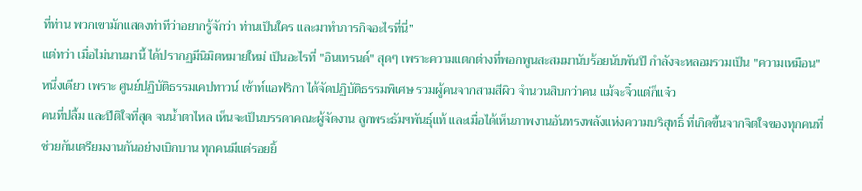ที่ท่าน พวกเขามักแสดงท่าทีว่าอยากรู้จักว่า ท่านเป็นใคร และมาทำภารกิจอะไรที่นี่”
แต่ทว่า เมื่อไม่นานมานี้ ได้ปรากฏมีนิมิตหมายใหม่ เป็นอะไรที่ "อินเทรนด์" สุดๆ เพราะความแตกต่างที่พอกพูนสะสมมานับร้อยนับพันปี กำลังจะหลอมรวมเป็น "ความเหมือน" หนึ่งเดียว เพราะ ศูนย์ปฏิบัติธรรมเคปทาวน์ เซ้าท์แอฟริกา ได้จัดปฏิบัติธรรมพิเศษ รวมผู้คนจากสามสีผิว จำนวนสิบกว่าคน แม้จะจิ๋วแต่ก็แจ๋ว
คนที่ปลื้ม และปีติใจที่สุด จนน้ำตาไหล เห็นจะเป็นบรรดาคณะผู้จัดงาน ลูกพระธัมฯพันธุ์แท้ และเมื่อได้เห็นภาพงานอันทรงพลังแห่งความบริสุทธิ์ ที่เกิดขึ้นจากจิตใจของทุกคนที่ช่วยกันเตรียมงานกันอย่างเบิกบาน ทุกคนมีแต่รอยยิ้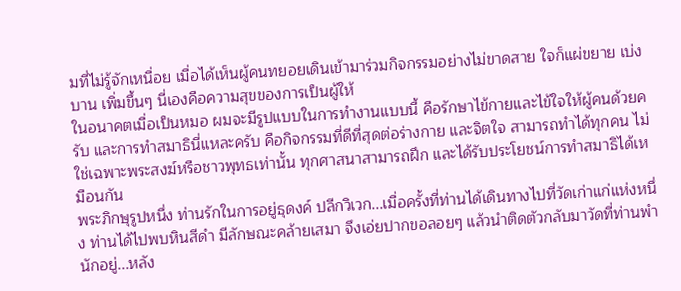มที่ไม่รู้จักเหนื่อย เมื่อได้เห็นผู้คนทยอยเดินเข้ามาร่วมกิจกรรมอย่างไม่ขาดสาย ใจก็แผ่ขยาย เบ่งบาน เพิ่มขึ้นๆ นี่เองคือความสุขของการเป็นผู้ให้
ในอนาคตเมื่อเป็นหมอ ผมจะมีรูปแบบในการทำงานแบบนี้ คือรักษาไข้กายและไข้ใจให้ผู้คนด้วยครับ และการทำสมาธินี่แหละครับ คือกิจกรรมที่ดีที่สุดต่อร่างกาย และจิตใจ สามารถทำได้ทุกคน ไม่ใช่เฉพาะพระสงฆ์หรือชาวพุทธเท่านั้น ทุกศาสนาสามารถฝึก และได้รับประโยชน์การทำสมาธิได้เหมือนกัน
พระภิกษุรูปหนึ่ง ท่านรักในการอยู่ธุดงค์ ปลีกวิเวก...เมื่อครั้งที่ท่านได้เดินทางไปที่วัดเก่าแก่แห่งหนึ่ง ท่านได้ไปพบหินสีดำ มีลักษณะคล้ายเสมา จึงเอ่ยปากขอลอยๆ แล้วนำติดตัวกลับมาวัดที่ท่านพำนักอยู่...หลัง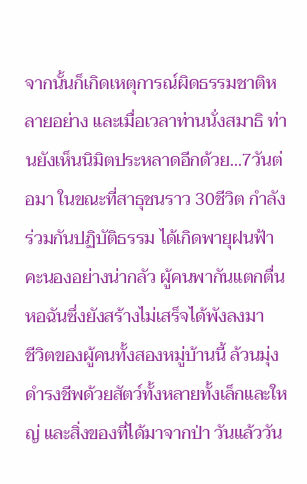จากนั้นก็เกิดเหตุการณ์ผิดธรรมชาติหลายอย่าง และเมื่อเวลาท่านนั่งสมาธิ ท่านยังเห็นนิมิตประหลาดอีกด้วย...7วันต่อมา ในขณะที่สาธุชนราว 30ชีวิต กำลังร่วมกันปฏิบัติธรรม ได้เกิดพายุฝนฟ้าคะนองอย่างน่ากลัว ผู้คนพากันแตกตื่น หอฉันซึ่งยังสร้างไม่เสร็จได้พังลงมา
ชีวิตของผู้คนทั้งสองหมู่บ้านนี้ ล้วนมุ่งดำรงชีพด้วยสัตว์ทั้งหลายทั้งเล็กและใหญ่ และสิ่งของที่ได้มาจากป่า วันแล้ววัน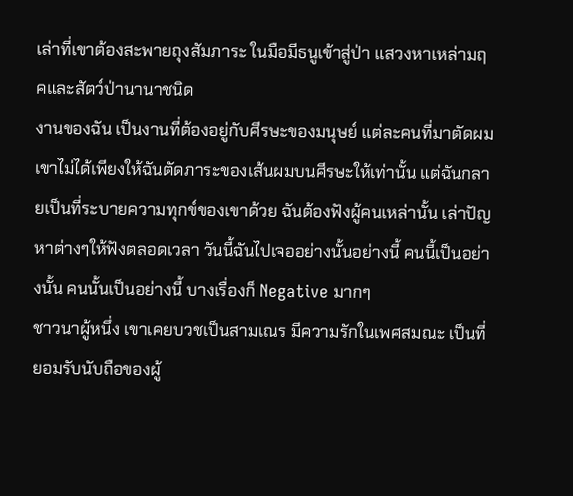เล่าที่เขาต้องสะพายถุงสัมภาระ ในมือมีธนูเข้าสู่ป่า แสวงหาเหล่ามฤคและสัตว์ป่านานาชนิด
งานของฉัน เป็นงานที่ต้องอยู่กับศีรษะของมนุษย์ แต่ละคนที่มาตัดผม เขาไม่ได้เพียงให้ฉันตัดภาระของเส้นผมบนศีรษะให้เท่านั้น แต่ฉันกลายเป็นที่ระบายความทุกข์ของเขาด้วย ฉันต้องฟังผู้คนเหล่านั้น เล่าปัญหาต่างๆให้ฟังตลอดเวลา วันนี้ฉันไปเจออย่างนั้นอย่างนี้ คนนี้เป็นอย่างนั้น คนนั้นเป็นอย่างนี้ บางเรื่องก็ Negative มากๆ
ชาวนาผู้หนึ่ง เขาเคยบวชเป็นสามเณร มีความรักในเพศสมณะ เป็นที่ยอมรับนับถือของผู้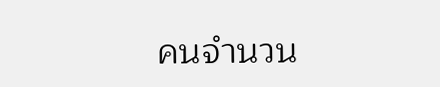คนจำนวน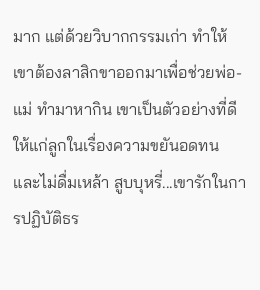มาก แต่ด้วยวิบากกรรมเก่า ทำให้เขาต้องลาสิกขาออกมาเพื่อช่วยพ่อ-แม่ ทำมาหากิน เขาเป็นตัวอย่างที่ดีให้แก่ลูกในเรื่องความขยันอดทน และไม่ดื่มเหล้า สูบบุหรี่...เขารักในการปฏิบัติธร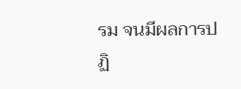รม จนมีผลการปฏิ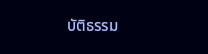บัติธรรม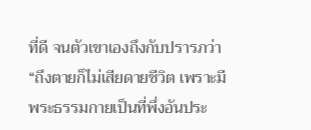ที่ดี จนตัวเขาเองถึงกับปรารภว่า “ถึงตายก็ไม่เสียดายชีวิต เพราะมีพระธรรมกายเป็นที่พึ่งอันประ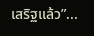เสริฐแล้ว”...